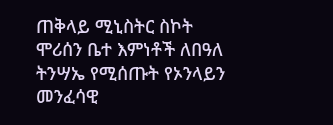ጠቅላይ ሚኒስትር ስኮት ሞሪሰን ቤተ እምነቶች ለበዓለ ትንሣኤ የሚሰጡት የኦንላይን መንፈሳዊ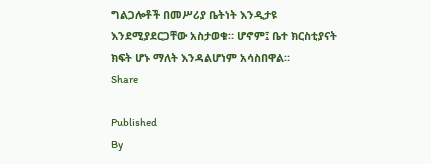ግልጋሎቶች በመሥሪያ ቤትነት እንዲታዩ እንደሚያደርጋቸው አስታወቁ። ሆኖም፤ ቤተ ክርስቲያናት ክፍት ሆኑ ማለት እንዳልሆነም አሳስበዋል።
Share

Published
By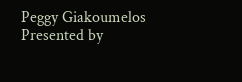Peggy Giakoumelos
Presented by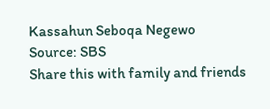Kassahun Seboqa Negewo
Source: SBS
Share this with family and friends